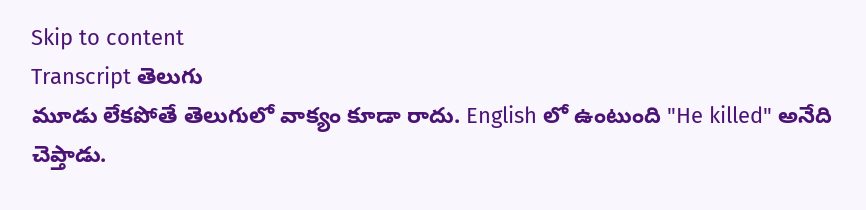Skip to content
Transcript తెలుగు
మూడు లేకపోతే తెలుగులో వాక్యం కూడా రాదు. English లో ఉంటుంది "He killed" అనేది చెప్తాడు.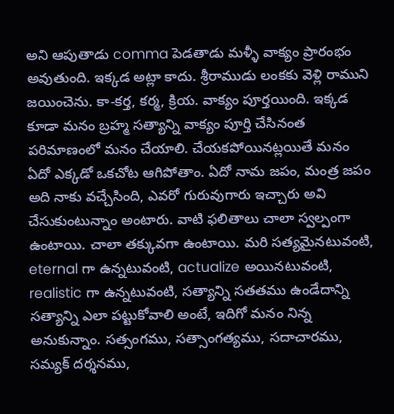అని ఆపుతాడు comma పెడతాడు మళ్ళీ వాక్యం ప్రారంభం అవుతుంది. ఇక్కడ అట్లా కాదు. శ్రీరాముడు లంకకు వెళ్లి రాముని జయించెను. కా-కర్త, కర్మ, క్రియ. వాక్యం పూర్తయింది. ఇక్కడ కూడా మనం బ్రహ్మ సత్యాన్ని వాక్యం పూర్తి చేసినంత పరిమాణంలో మనం చేయాలి. చేయకపోయినట్లయితే మనం ఏదో ఎక్కడో ఒకచోట ఆగిపోతాం. ఏదో నామ జపం, మంత్ర జపం అది నాకు వచ్చేసింది, ఎవరో గురువుగారు ఇచ్చారు అవి చేసుకుంటున్నాం అంటారు. వాటి ఫలితాలు చాలా స్వల్పంగా ఉంటాయి. చాలా తక్కువగా ఉంటాయి. మరి సత్యమైనటువంటి, eternal గా ఉన్నటువంటి, actualize అయినటువంటి, realistic గా ఉన్నటువంటి, సత్యాన్ని సతతము ఉండేదాన్ని సత్యాన్ని ఎలా పట్టుకోవాలి అంటే, ఇదిగో మనం నిన్న అనుకున్నాం. సత్సంగము, సత్సాంగత్యము, సదాచారము, సమ్యక్ దర్శనము,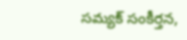సమ్యక్ సంకీర్తన,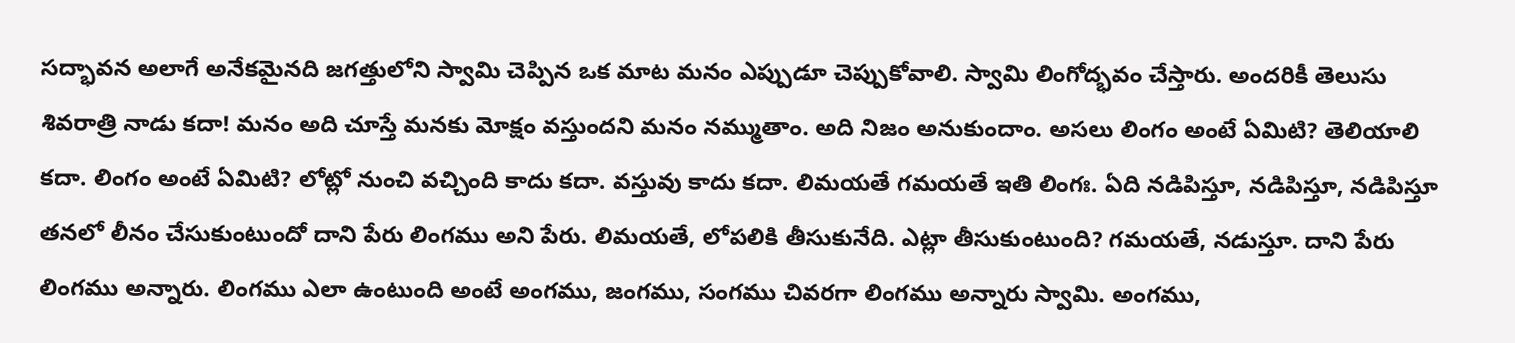సద్భావన అలాగే అనేకమైనది జగత్తులోని స్వామి చెప్పిన ఒక మాట మనం ఎప్పుడూ చెప్పుకోవాలి. స్వామి లింగోద్భవం చేస్తారు. అందరికీ తెలుసు శివరాత్రి నాడు కదా! మనం అది చూస్తే మనకు మోక్షం వస్తుందని మనం నమ్ముతాం. అది నిజం అనుకుందాం. అసలు లింగం అంటే ఏమిటి? తెలియాలి కదా. లింగం అంటే ఏమిటి? లోట్లో నుంచి వచ్చింది కాదు కదా. వస్తువు కాదు కదా. లిమయతే గమయతే ఇతి లింగః. ఏది నడిపిస్తూ, నడిపిస్తూ, నడిపిస్తూ తనలో లీనం చేసుకుంటుందో దాని పేరు లింగము అని పేరు. లిమయతే, లోపలికి తీసుకునేది. ఎట్లా తీసుకుంటుంది? గమయతే, నడుస్తూ. దాని పేరు లింగము అన్నారు. లింగము ఎలా ఉంటుంది అంటే అంగము, జంగము, సంగము చివరగా లింగము అన్నారు స్వామి. అంగము,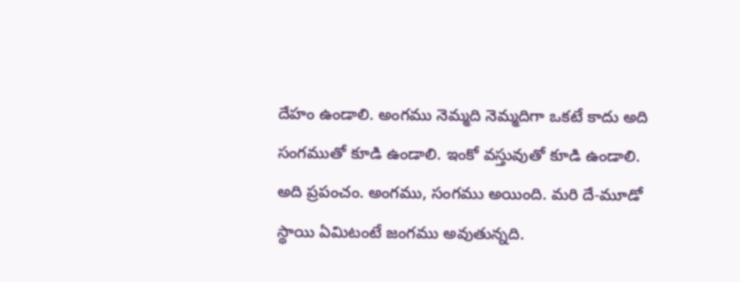దేహం ఉండాలి. అంగము నెమ్మది నెమ్మదిగా ఒకటే కాదు అది సంగముతో కూడి ఉండాలి. ఇంకో వస్తువుతో కూడి ఉండాలి. అది ప్రపంచం. అంగము, సంగము అయింది. మరి దే-మూడో స్థాయి ఏమిటంటే జంగము అవుతున్నది.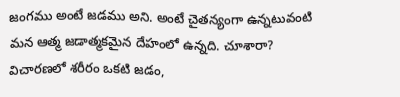జంగము అంటే జడము అని. అంటే చైతన్యంగా ఉన్నటువంటి మన ఆత్మ జడాత్మకమైన దేహంలో ఉన్నది. చూశారా? విచారణలో శరీరం ఒకటి జడం,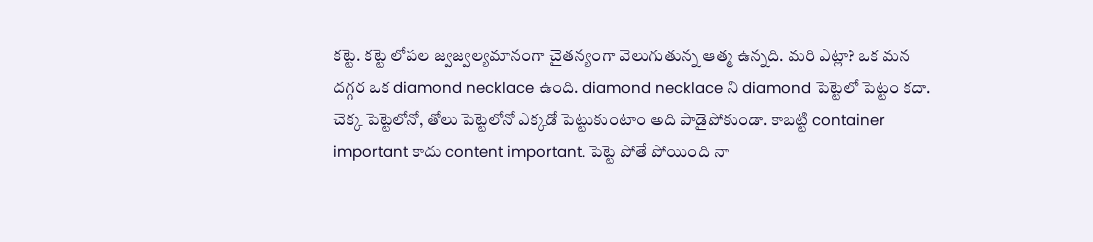కట్టె. కట్టె లోపల జ్వజ్వల్యమానంగా చైతన్యంగా వెలుగుతున్న ఆత్మ ఉన్నది. మరి ఎట్లా? ఒక మన దగ్గర ఒక diamond necklace ఉంది. diamond necklace ని diamond పెట్టెలో పెట్టం కదా. చెక్క పెట్టెలోనో, తోలు పెట్టెలోనో ఎక్కడో పెట్టుకుంటాం అది పాడైపోకుండా. కాబట్టి container important కాదు content important. పెట్టె పోతే పోయింది నా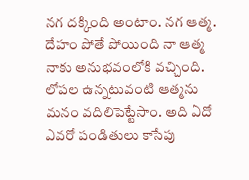నగ దక్కింది అంటాం. నగ ఆత్మ. దేహం పోతే పోయింది నా ఆత్మ నాకు అనుభవంలోకి వచ్చింది. లోపల ఉన్నటువంటి ఆత్మను మనం వదిలిపెట్టేసాం. అది ఏదో ఎవరో పండితులు కాసేపు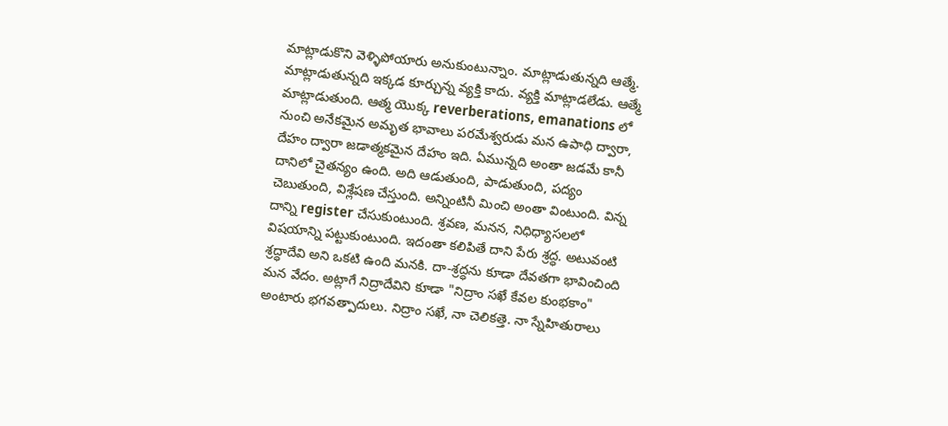మాట్లాడుకొని వెళ్ళిపోయారు అనుకుంటున్నాం. మాట్లాడుతున్నది ఆత్మే. మాట్లాడుతున్నది ఇక్కడ కూర్చున్న వ్యక్తి కాదు. వ్యక్తి మాట్లాడలేడు. ఆత్మే మాట్లాడుతుంది. ఆత్మ యొక్క reverberations, emanations లో నుంచి అనేకమైన అమృత భావాలు పరమేశ్వరుడు మన ఉపాధి ద్వారా, దేహం ద్వారా జడాత్మకమైన దేహం ఇది. ఏమున్నది అంతా జడమే కానీ దానిలో చైతన్యం ఉంది. అది ఆడుతుంది, పాడుతుంది, పద్యం చెబుతుంది, విశ్లేషణ చేస్తుంది. అన్నింటినీ మించి అంతా వింటుంది. విన్న దాన్ని register చేసుకుంటుంది. శ్రవణ, మనన, నిధిధ్యాసలలో విషయాన్ని పట్టుకుంటుంది. ఇదంతా కలిపితే దాని పేరు శ్రద్ధ. అటువంటి శ్రద్ధాదేవి అని ఒకటి ఉంది మనకి. దా-శ్రద్ధను కూడా దేవతగా భావించింది మన వేదం. అట్లాగే నిద్రాదేవిని కూడా "నిద్రాం సఖే కేవల కుంభకాం" అంటారు భగవత్పాదులు. నిద్రాం సఖే, నా చెలికత్తె. నా స్నేహితురాలు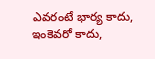ఎవరంటే భార్య కాదు, ఇంకెవరో కాదు,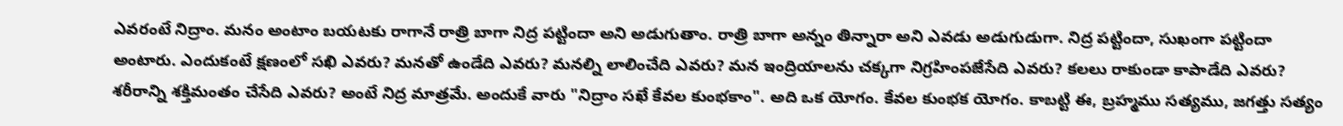ఎవరంటే నిద్రాం. మనం అంటాం బయటకు రాగానే రాత్రి బాగా నిద్ర పట్టిందా అని అడుగుతాం. రాత్రి బాగా అన్నం తిన్నారా అని ఎవడు అడుగుడుగా. నిద్ర పట్టిందా, సుఖంగా పట్టిందా అంటారు. ఎందుకంటే క్షణంలో సఖి ఎవరు? మనతో ఉండేది ఎవరు? మనల్ని లాలించేది ఎవరు? మన ఇంద్రియాలను చక్కగా నిగ్రహింపజేసేది ఎవరు? కలలు రాకుండా కాపాడేది ఎవరు? శరీరాన్ని శక్తిమంతం చేసేది ఎవరు? అంటే నిద్ర మాత్రమే. అందుకే వారు "నిద్రాం సఖే కేవల కుంభకాం". అది ఒక యోగం. కేవల కుంభక యోగం. కాబట్టి ఈ, బ్రహ్మము సత్యము, జగత్తు సత్యం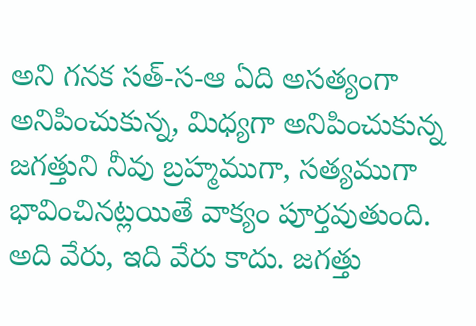అని గనక సత్-స-ఆ ఏది అసత్యంగా అనిపించుకున్న, మిధ్యగా అనిపించుకున్న జగత్తుని నీవు బ్రహ్మముగా, సత్యముగా భావించినట్లయితే వాక్యం పూర్తవుతుంది. అది వేరు, ఇది వేరు కాదు. జగత్తు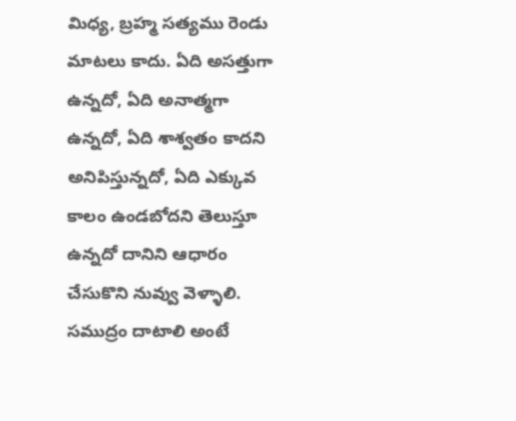మిధ్య, బ్రహ్మ సత్యము రెండు మాటలు కాదు. ఏది అసత్తుగా ఉన్నదో, ఏది అనాత్మగా ఉన్నదో, ఏది శాశ్వతం కాదని అనిపిస్తున్నదో, ఏది ఎక్కువ కాలం ఉండబోదని తెలుస్తూ ఉన్నదో దానిని ఆధారం చేసుకొని నువ్వు వెళ్ళాలి. సముద్రం దాటాలి అంటే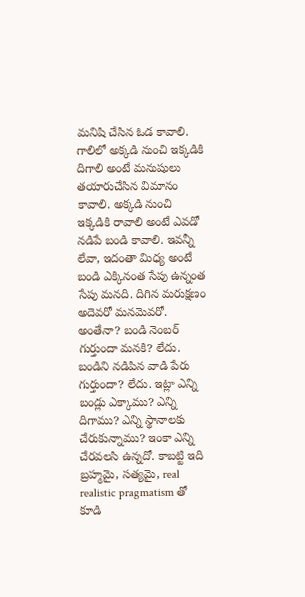మనిషి చేసిన ఓడ కావాలి. గాలిలో అక్కడి నుంచి ఇక్కడికి దిగాలి అంటే మనుషులు తయారుచేసిన విమానం కావాలి. అక్కడి నుంచి ఇక్కడికి రావాలి అంటే ఎవడో నడిపే బండి కావాలి. ఇవన్నీ లేవా, ఇదంతా మిధ్య అంటే బండి ఎక్కినంత సేపు ఉన్నంత సేపు మనది. దిగిన మరుక్షణం అదెవరో మనమెవరో. అంతేనా? బండి నెంబర్ గుర్తుందా మనకి? లేదు. బండిని నడిపిన వాడి పేరు గుర్తుందా? లేదు. ఇట్లా ఎన్ని బండ్లు ఎక్కాము? ఎన్ని దిగాము? ఎన్ని స్థానాలకు చేరుకున్నాము? ఇంకా ఎన్ని చేరవలసి ఉన్నదో. కాబట్టి ఇది బ్రహ్మమై, సత్యమై, real realistic pragmatism తో కూడి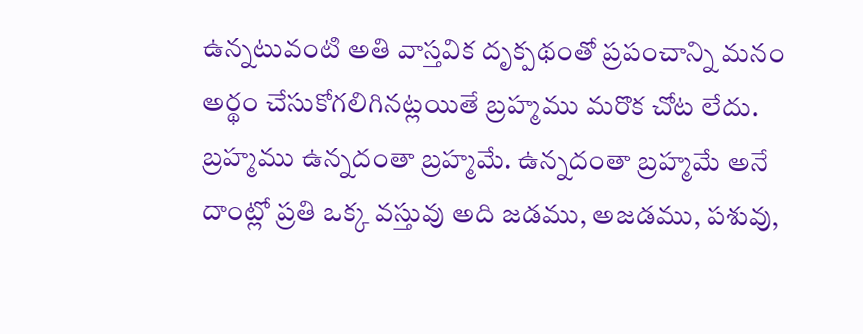ఉన్నటువంటి అతి వాస్తవిక దృక్పథంతో ప్రపంచాన్ని మనం అర్థం చేసుకోగలిగినట్లయితే బ్రహ్మము మరొక చోట లేదు. బ్రహ్మము ఉన్నదంతా బ్రహ్మమే. ఉన్నదంతా బ్రహ్మమే అనే దాంట్లో ప్రతి ఒక్క వస్తువు అది జడము, అజడము, పశువు,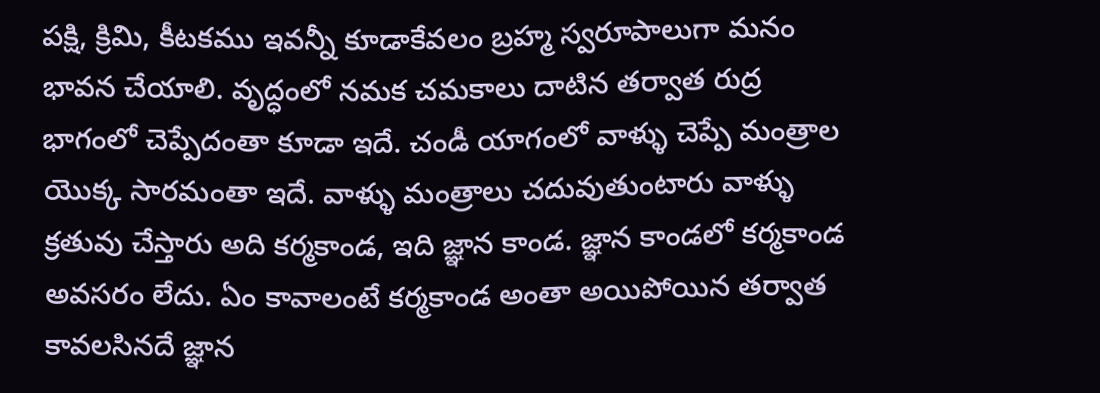పక్షి, క్రిమి, కీటకము ఇవన్నీ కూడాకేవలం బ్రహ్మ స్వరూపాలుగా మనం భావన చేయాలి. వృద్ధంలో నమక చమకాలు దాటిన తర్వాత రుద్ర భాగంలో చెప్పేదంతా కూడా ఇదే. చండీ యాగంలో వాళ్ళు చెప్పే మంత్రాల యొక్క సారమంతా ఇదే. వాళ్ళు మంత్రాలు చదువుతుంటారు వాళ్ళు క్రతువు చేస్తారు అది కర్మకాండ, ఇది జ్ఞాన కాండ. జ్ఞాన కాండలో కర్మకాండ అవసరం లేదు. ఏం కావాలంటే కర్మకాండ అంతా అయిపోయిన తర్వాత కావలసినదే జ్ఞాన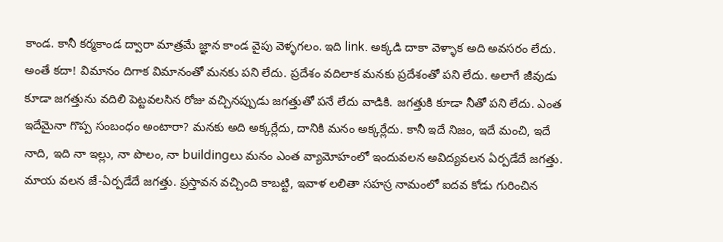కాండ. కానీ కర్మకాండ ద్వారా మాత్రమే జ్ఞాన కాండ వైపు వెళ్ళగలం. ఇది link. అక్కడి దాకా వెళ్ళాక అది అవసరం లేదు. అంతే కదా! విమానం దిగాక విమానంతో మనకు పని లేదు. ప్రదేశం వదిలాక మనకు ప్రదేశంతో పని లేదు. అలాగే జీవుడు కూడా జగత్తును వదిలి పెట్టవలసిన రోజు వచ్చినప్పుడు జగత్తుతో పనే లేదు వాడికి. జగత్తుకి కూడా నీతో పని లేదు. ఎంత ఇదేమైనా గొప్ప సంబంధం అంటారా? మనకు అది అక్కర్లేదు, దానికి మనం అక్కర్లేదు. కానీ ఇదే నిజం, ఇదే మంచి, ఇదే నాది, ఇది నా ఇల్లు, నా పొలం, నా buildingలు మనం ఎంత వ్యామోహంలో ఇందువలన అవిద్యవలన ఏర్పడేదే జగత్తు. మాయ వలన జే-ఏర్పడేదే జగత్తు. ప్రస్తావన వచ్చింది కాబట్టి, ఇవాళ లలితా సహస్ర నామంలో ఐదవ కోడు గురించిన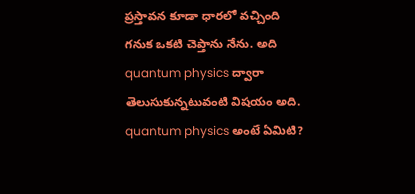ప్రస్తావన కూడా ధారలో వచ్చింది గనుక ఒకటి చెప్తాను నేను. అది quantum physics ద్వారా తెలుసుకున్నటువంటి విషయం అది. quantum physics అంటే ఏమిటి?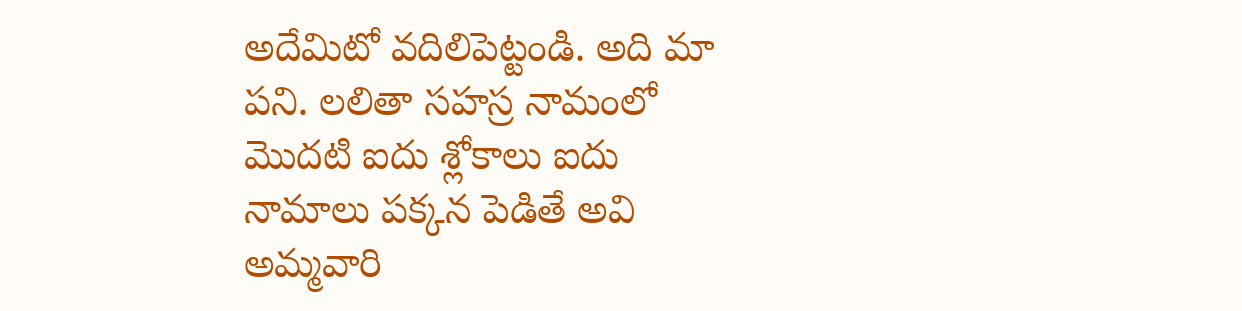అదేమిటో వదిలిపెట్టండి. అది మా పని. లలితా సహస్ర నామంలో మొదటి ఐదు శ్లోకాలు ఐదు నామాలు పక్కన పెడితే అవి అమ్మవారి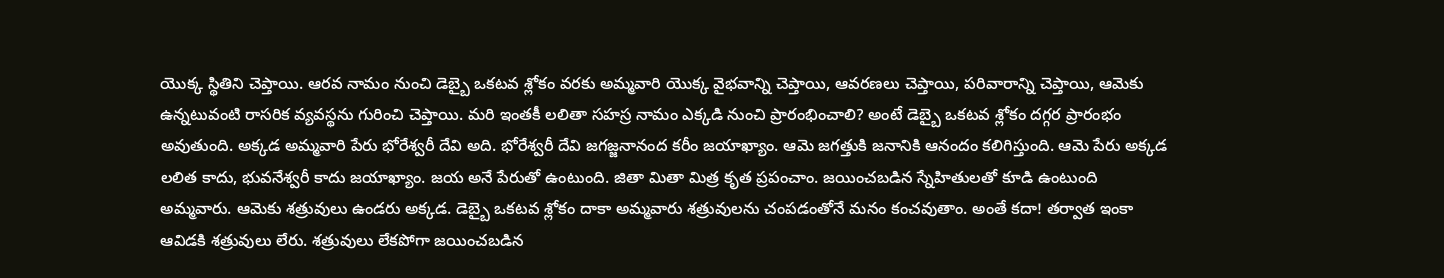యొక్క స్థితిని చెప్తాయి. ఆరవ నామం నుంచి డెబ్బై ఒకటవ శ్లోకం వరకు అమ్మవారి యొక్క వైభవాన్ని చెప్తాయి, ఆవరణలు చెప్తాయి, పరివారాన్ని చెప్తాయి, ఆమెకు ఉన్నటువంటి రాసరిక వ్యవస్థను గురించి చెప్తాయి. మరి ఇంతకీ లలితా సహస్ర నామం ఎక్కడి నుంచి ప్రారంభించాలి? అంటే డెబ్బై ఒకటవ శ్లోకం దగ్గర ప్రారంభం అవుతుంది. అక్కడ అమ్మవారి పేరు భోరేశ్వరీ దేవి అది. భోరేశ్వరీ దేవి జగజ్జనానంద కరీం జయాఖ్యాం. ఆమె జగత్తుకి జనానికి ఆనందం కలిగిస్తుంది. ఆమె పేరు అక్కడ లలిత కాదు, భువనేశ్వరీ కాదు జయాఖ్యాం. జయ అనే పేరుతో ఉంటుంది. జితా మితా మిత్ర కృత ప్రపంచాం. జయించబడిన స్నేహితులతో కూడి ఉంటుంది అమ్మవారు. ఆమెకు శత్రువులు ఉండరు అక్కడ. డెబ్బై ఒకటవ శ్లోకం దాకా అమ్మవారు శత్రువులను చంపడంతోనే మనం కంచవుతాం. అంతే కదా! తర్వాత ఇంకా ఆవిడకి శత్రువులు లేరు. శత్రువులు లేకపోగా జయించబడిన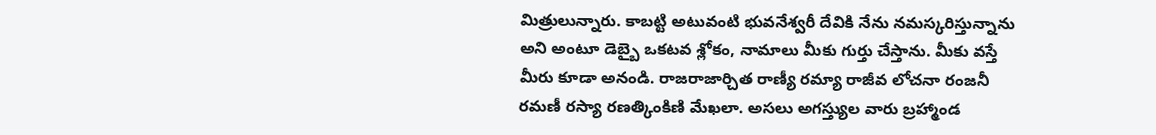మిత్రులున్నారు. కాబట్టి అటువంటి భువనేశ్వరీ దేవికి నేను నమస్కరిస్తున్నాను అని అంటూ డెబ్బై ఒకటవ శ్లోకం, నామాలు మీకు గుర్తు చేస్తాను. మీకు వస్తే మీరు కూడా అనండి. రాజరాజార్చిత రాణ్యీ రమ్యా రాజీవ లోచనా రంజనీ రమణీ రస్యా రణత్కింకిణి మేఖలా. అసలు అగస్త్యుల వారు బ్రహ్మాండ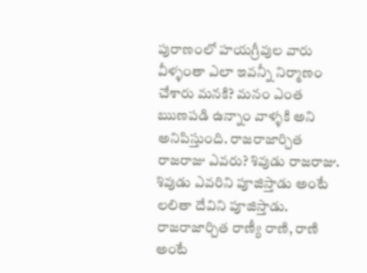పురాణంలో హయగ్రీవుల వారు వీళ్ళంతా ఎలా ఇవన్నీ నిర్మాణం చేశారు మనకి? మనం ఎంత ఋణపడి ఉన్నాం వాళ్ళకి అని అనిపిస్తుంది. రాజరాజార్చిత రాజరాజు ఎవరు? శివుడు రాజరాజు. శివుడు ఎవరిని పూజిస్తాడు అంటే లలితా దేవిని పూజిస్తాడు. రాజరాజార్చిత రాణ్యీ రాణి, రాణి అంటే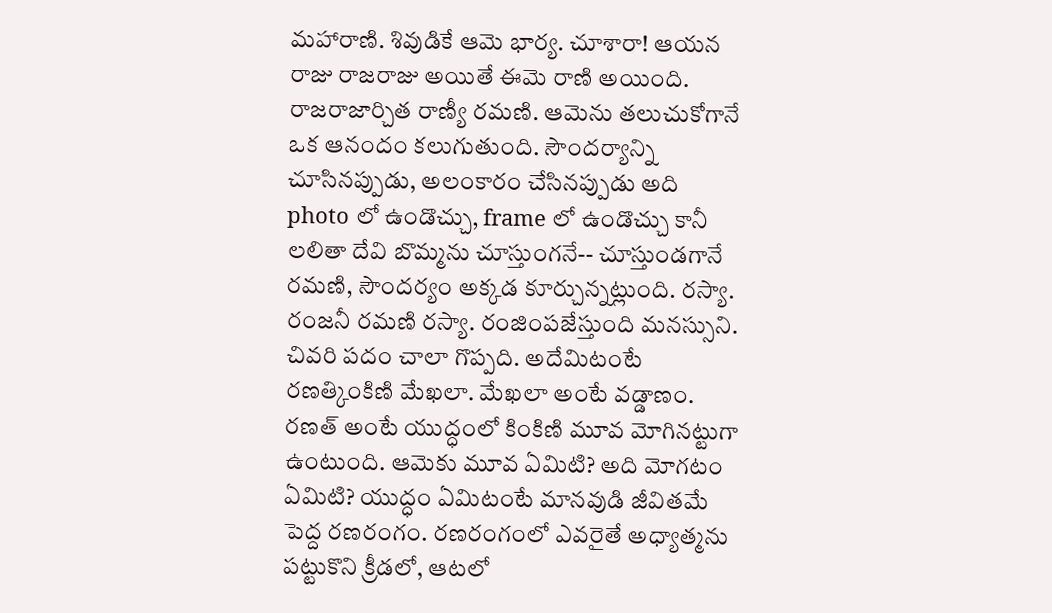మహారాణి. శివుడికే ఆమె భార్య. చూశారా! ఆయన రాజు రాజరాజు అయితే ఈమె రాణి అయింది. రాజరాజార్చిత రాణ్యీ రమణి. ఆమెను తలుచుకోగానే ఒక ఆనందం కలుగుతుంది. సౌందర్యాన్ని చూసినప్పుడు, అలంకారం చేసినప్పుడు అది photo లో ఉండొచ్చు, frame లో ఉండొచ్చు కానీ లలితా దేవి బొమ్మను చూస్తుంగనే-- చూస్తుండగానే రమణి, సౌందర్యం అక్కడ కూర్చున్నట్లుంది. రస్యా. రంజనీ రమణి రస్యా. రంజింపజేస్తుంది మనస్సుని. చివరి పదం చాలా గొప్పది. అదేమిటంటే రణత్కింకిణి మేఖలా. మేఖలా అంటే వడ్డాణం. రణత్ అంటే యుద్ధంలో కింకిణి మూవ మోగినట్టుగా ఉంటుంది. ఆమెకు మూవ ఏమిటి? అది మోగటం ఏమిటి? యుద్ధం ఏమిటంటే మానవుడి జీవితమే పెద్ద రణరంగం. రణరంగంలో ఎవరైతే అధ్యాత్మను పట్టుకొని క్రీడలో, ఆటలో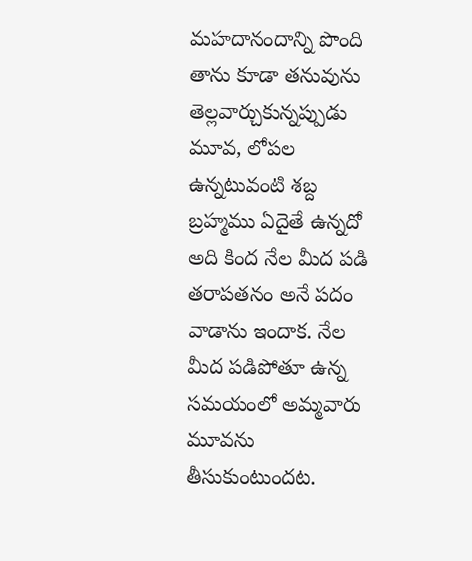మహదానందాన్ని పొంది తాను కూడా తనువును తెల్లవార్చుకున్నప్పుడు మూవ, లోపల ఉన్నటువంటి శబ్ద బ్రహ్మము ఏదైతే ఉన్నదో అది కింద నేల మీద పడి తరాపతనం అనే పదం వాడాను ఇందాక. నేల మీద పడిపోతూ ఉన్న సమయంలో అమ్మవారు మూవను తీసుకుంటుందట.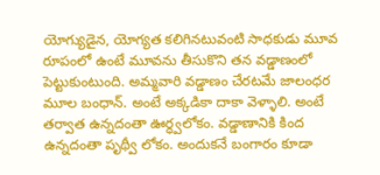యోగ్యుడైన, యోగ్యత కలిగినటువంటి సాధకుడు మూవ రూపంలో ఉంటే మూవను తీసుకొని తన వడ్డాణంలో పెట్టుకుంటుంది. అమ్మవారి వడ్డాణం చేరటమే జాలంధర మూల బంధాన్. అంటే అక్కడికా దాకా వెళ్ళాలి. అంటే తర్వాత ఉన్నదంతా ఊర్ధ్వలోకం. వడ్డాణానికి కింద ఉన్నదంతా పృథ్వీ లోకం. అందుకనే బంగారం కూడా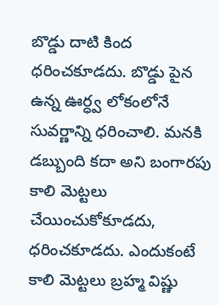బొడ్డు దాటి కింద ధరించకూడదు. బొడ్డు పైన ఉన్న ఊర్ధ్వ లోకంలోనే సువర్ణాన్ని ధరించాలి. మనకి డబ్బుంది కదా అని బంగారపు కాలి మెట్టలు చేయించుకోకూడదు, ధరించకూడదు. ఎందుకంటే కాలి మెట్టలు బ్రహ్మ విష్ణు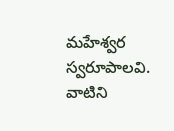మహేశ్వర స్వరూపాలవి. వాటిని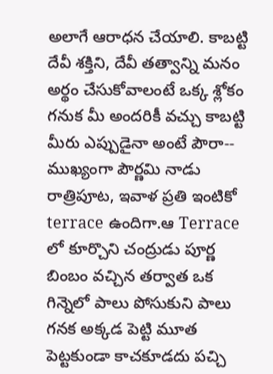అలాగే ఆరాధన చేయాలి. కాబట్టి దేవీ శక్తిని, దేవీ తత్వాన్ని మనం అర్థం చేసుకోవాలంటే ఒక్క శ్లోకం గనుక మీ అందరికీ వచ్చు కాబట్టి మీరు ఎప్పుడైనా అంటే పౌరా-- ముఖ్యంగా పౌర్ణమి నాడు రాత్రిపూట, ఇవాళ ప్రతి ఇంటికో terrace ఉందిగా.ఆ Terrace లో కూర్చొని చంద్రుడు పూర్ణ బింబం వచ్చిన తర్వాత ఒక గిన్నెలో పాలు పోసుకుని పాలు గనక అక్కడ పెట్టి మూత పెట్టకుండా కాచకూడదు పచ్చి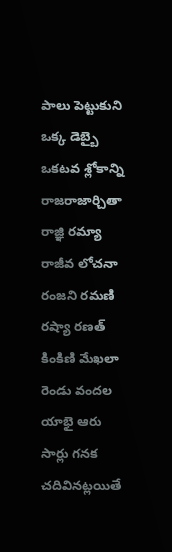పాలు పెట్టుకుని ఒక్క డెబ్బై ఒకటవ శ్లోకాన్ని రాజరాజార్చితా రాజ్ఞి రమ్యా రాజీవ లోచనా రంజని రమణి రష్యా రణత్ కింకిణి మేఖలా రెండు వందల యాభై ఆరు సార్లు గనక చదివినట్లయితే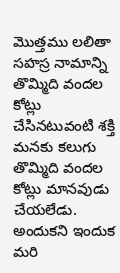మొత్తము లలితా సహస్ర నామాన్ని తొమ్మిది వందల కోట్లు చేసినటువంటి శక్తి మనకు కలుగు తొమ్మిది వందల కోట్లు మానవుడు చేయలేడు. అందుకని ఇందుక మరి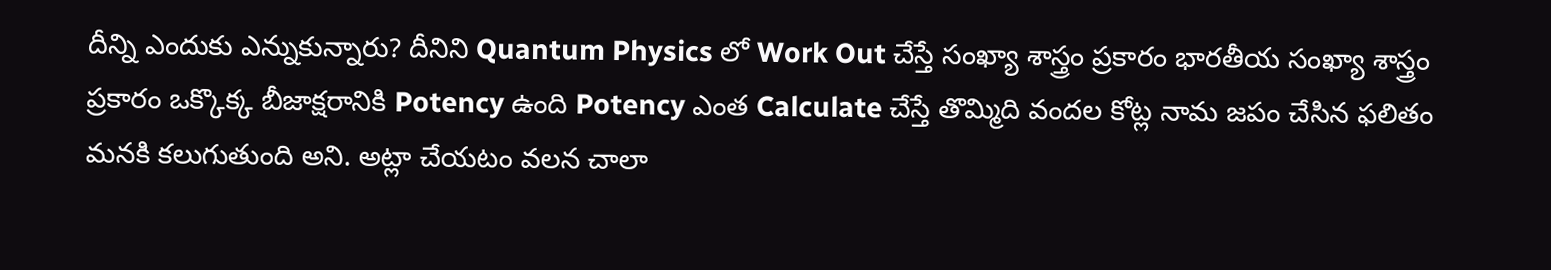దీన్ని ఎందుకు ఎన్నుకున్నారు? దీనిని Quantum Physics లో Work Out చేస్తే సంఖ్యా శాస్త్రం ప్రకారం భారతీయ సంఖ్యా శాస్త్రం ప్రకారం ఒక్కొక్క బీజాక్షరానికి Potency ఉంది Potency ఎంత Calculate చేస్తే తొమ్మిది వందల కోట్ల నామ జపం చేసిన ఫలితం మనకి కలుగుతుంది అని. అట్లా చేయటం వలన చాలా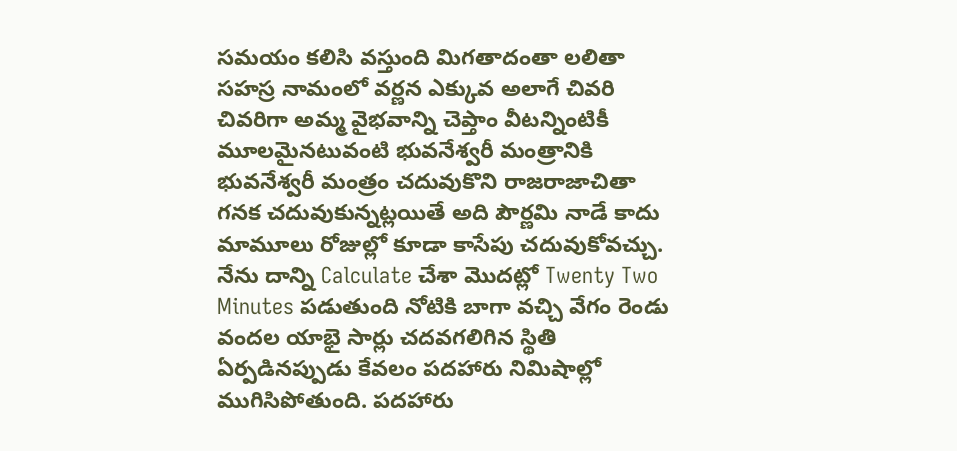సమయం కలిసి వస్తుంది మిగతాదంతా లలితా సహస్ర నామంలో వర్ణన ఎక్కువ అలాగే చివరి చివరిగా అమ్మ వైభవాన్ని చెప్తాం వీటన్నింటికీ మూలమైనటువంటి భువనేశ్వరీ మంత్రానికి భువనేశ్వరీ మంత్రం చదువుకొని రాజరాజాచితా గనక చదువుకున్నట్లయితే అది పౌర్ణమి నాడే కాదు మామూలు రోజుల్లో కూడా కాసేపు చదువుకోవచ్చు. నేను దాన్ని Calculate చేశా మొదట్లో Twenty Two Minutes పడుతుంది నోటికి బాగా వచ్చి వేగం రెండు వందల యాభై సార్లు చదవగలిగిన స్థితి ఏర్పడినప్పుడు కేవలం పదహారు నిమిషాల్లో ముగిసిపోతుంది. పదహారు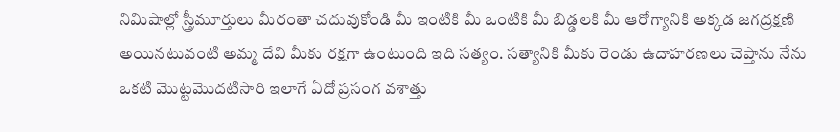నిమిషాల్లో స్త్రీమూర్తులు మీరంతా చదువుకోండి మీ ఇంటికి మీ ఒంటికి మీ బిడ్డలకి మీ ఆరోగ్యానికి అక్కడ జగద్రక్షణి అయినటువంటి అమ్మ దేవి మీకు రక్షగా ఉంటుంది ఇది సత్యం. సత్యానికి మీకు రెండు ఉదాహరణలు చెప్తాను నేను ఒకటి మొట్టమొదటిసారి ఇలాగే ఏదో ప్రసంగ వశాత్తు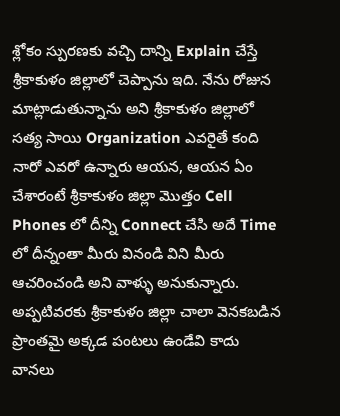శ్లోకం స్పురణకు వచ్చి దాన్ని Explain చేస్తే శ్రీకాకుళం జిల్లాలో చెప్పాను ఇది. నేను రోజున మాట్లాడుతున్నాను అని శ్రీకాకుళం జిల్లాలో సత్య సాయి Organization ఎవరైతే కంది నారో ఎవరో ఉన్నారు ఆయన, ఆయన ఏం చేశారంటే శ్రీకాకుళం జిల్లా మొత్తం Cell Phones లో దీన్ని Connect చేసి అదే Time లో దీన్నంతా మీరు వినండి విని మీరు ఆచరించండి అని వాళ్ళు అనుకున్నారు. అప్పటివరకు శ్రీకాకుళం జిల్లా చాలా వెనకబడిన ప్రాంతమై అక్కడ పంటలు ఉండేవి కాదు వానలు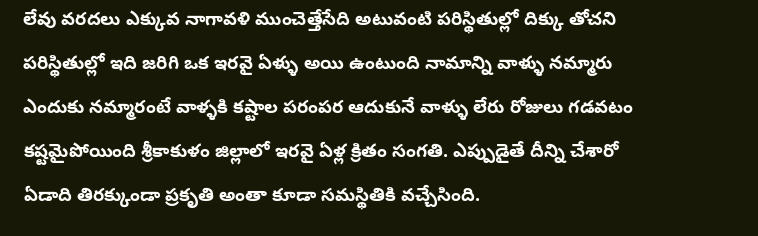లేవు వరదలు ఎక్కువ నాగావళి ముంచెత్తేసేది అటువంటి పరిస్థితుల్లో దిక్కు తోచని పరిస్థితుల్లో ఇది జరిగి ఒక ఇరవై ఏళ్ళు అయి ఉంటుంది నామాన్ని వాళ్ళు నమ్మారు ఎందుకు నమ్మారంటే వాళ్ళకి కష్టాల పరంపర ఆదుకునే వాళ్ళు లేరు రోజులు గడవటం కష్టమైపోయింది శ్రీకాకుళం జిల్లాలో ఇరవై ఏళ్ల క్రితం సంగతి. ఎప్పుడైతే దీన్ని చేశారో ఏడాది తిరక్కుండా ప్రకృతి అంతా కూడా సమస్థితికి వచ్చేసింది.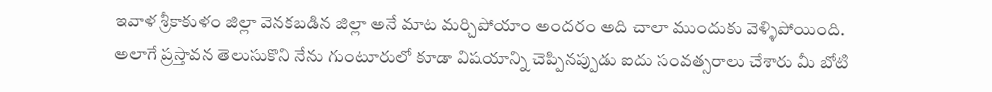ఇవాళ శ్రీకాకుళం జిల్లా వెనకబడిన జిల్లా అనే మాట మర్చిపోయాం అందరం అది చాలా ముందుకు వెళ్ళిపోయింది. అలాగే ప్రస్తావన తెలుసుకొని నేను గుంటూరులో కూడా విషయాన్ని చెప్పినప్పుడు ఐదు సంవత్సరాలు చేశారు మీ బోటి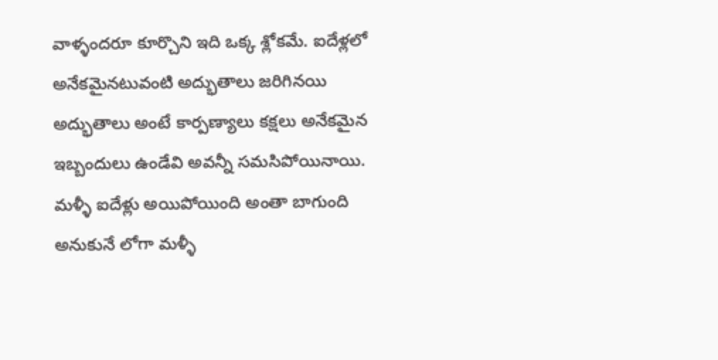వాళ్ళందరూ కూర్చొని ఇది ఒక్క శ్లోకమే. ఐదేళ్లలో అనేకమైనటువంటి అద్భుతాలు జరిగినయి అద్భుతాలు అంటే కార్పణ్యాలు కక్షలు అనేకమైన ఇబ్బందులు ఉండేవి అవన్నీ సమసిపోయినాయి. మళ్ళీ ఐదేళ్లు అయిపోయింది అంతా బాగుంది అనుకునే లోగా మళ్ళీ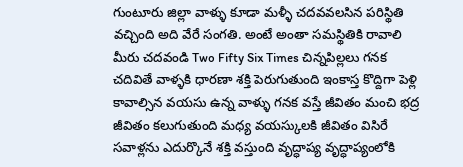గుంటూరు జిల్లా వాళ్ళు కూడా మళ్ళీ చదవవలసిన పరిస్థితి వచ్చింది అది వేరే సంగతి. అంటే అంతా సమస్థితికి రావాలి మీరు చదవండి Two Fifty Six Times చిన్నపిల్లలు గనక చదివితే వాళ్ళకి ధారణా శక్తి పెరుగుతుంది ఇంకాస్త కొద్దిగా పెళ్లి కావాల్సిన వయసు ఉన్న వాళ్ళు గనక వస్తే జీవితం మంచి భద్ర జీవితం కలుగుతుంది మధ్య వయస్కులకి జీవితం విసిరే సవాళ్లను ఎదుర్కొనే శక్తి వస్తుంది వృద్ధాప్య వృద్ధాప్యంలోకి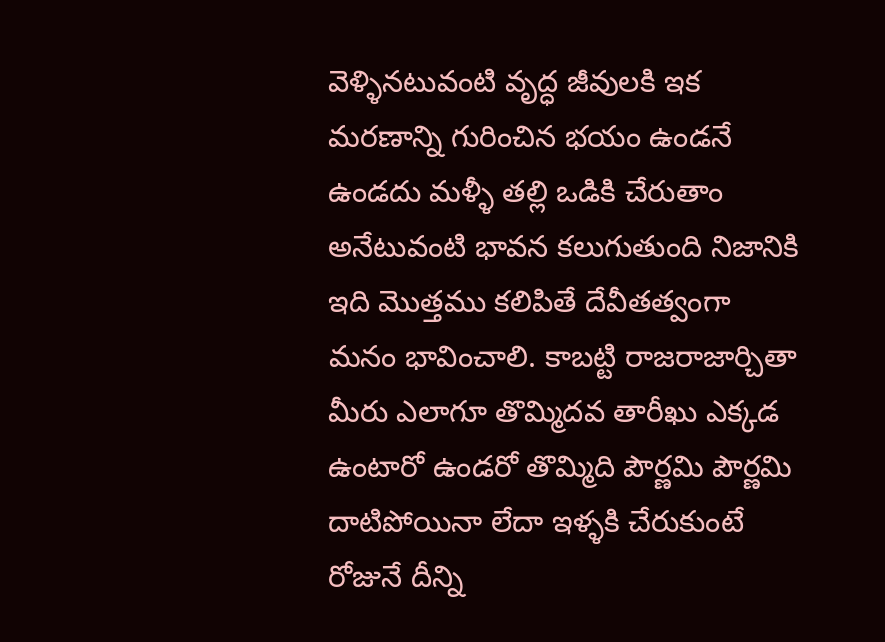వెళ్ళినటువంటి వృద్ధ జీవులకి ఇక మరణాన్ని గురించిన భయం ఉండనే ఉండదు మళ్ళీ తల్లి ఒడికి చేరుతాం అనేటువంటి భావన కలుగుతుంది నిజానికి ఇది మొత్తము కలిపితే దేవీతత్వంగా మనం భావించాలి. కాబట్టి రాజరాజార్చితా మీరు ఎలాగూ తొమ్మిదవ తారీఖు ఎక్కడ ఉంటారో ఉండరో తొమ్మిది పౌర్ణమి పౌర్ణమి దాటిపోయినా లేదా ఇళ్ళకి చేరుకుంటే రోజునే దీన్ని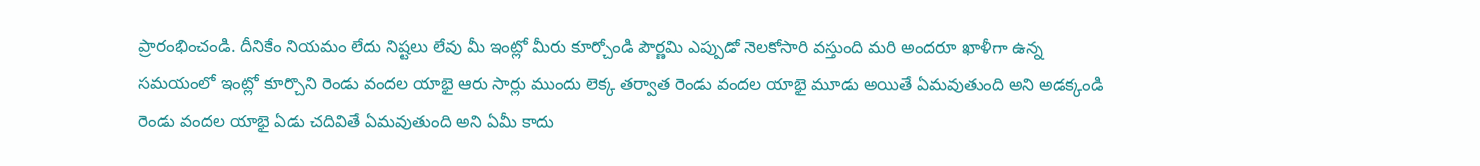ప్రారంభించండి. దీనికేం నియమం లేదు నిష్టలు లేవు మీ ఇంట్లో మీరు కూర్చోండి పౌర్ణమి ఎప్పుడో నెలకోసారి వస్తుంది మరి అందరూ ఖాళీగా ఉన్న సమయంలో ఇంట్లో కూర్చొని రెండు వందల యాభై ఆరు సార్లు ముందు లెక్క తర్వాత రెండు వందల యాభై మూడు అయితే ఏమవుతుంది అని అడక్కండి రెండు వందల యాభై ఏడు చదివితే ఏమవుతుంది అని ఏమీ కాదు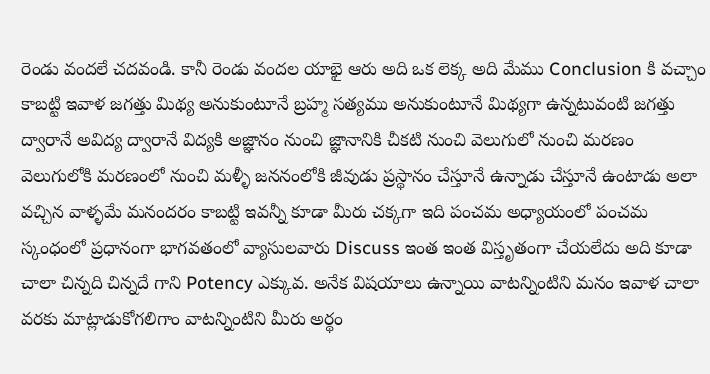రెండు వందలే చదవండి. కానీ రెండు వందల యాభై ఆరు అది ఒక లెక్క అది మేము Conclusion కి వచ్చాం కాబట్టి ఇవాళ జగత్తు మిథ్య అనుకుంటూనే బ్రహ్మ సత్యము అనుకుంటూనే మిథ్యగా ఉన్నటువంటి జగత్తు ద్వారానే అవిద్య ద్వారానే విద్యకి అజ్ఞానం నుంచి జ్ఞానానికి చీకటి నుంచి వెలుగులో నుంచి మరణం వెలుగులోకి మరణంలో నుంచి మళ్ళీ జననంలోకి జీవుడు ప్రస్థానం చేస్తూనే ఉన్నాడు చేస్తూనే ఉంటాడు అలా వచ్చిన వాళ్ళమే మనందరం కాబట్టి ఇవన్నీ కూడా మీరు చక్కగా ఇది పంచమ అధ్యాయంలో పంచమ స్కంధంలో ప్రధానంగా భాగవతంలో వ్యాసులవారు Discuss ఇంత ఇంత విస్తృతంగా చేయలేదు అది కూడా చాలా చిన్నది చిన్నదే గాని Potency ఎక్కువ. అనేక విషయాలు ఉన్నాయి వాటన్నింటిని మనం ఇవాళ చాలా వరకు మాట్లాడుకోగలిగాం వాటన్నింటిని మీరు అర్థం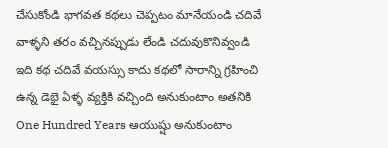చేసుకోండి భాగవత కథలు చెప్పటం మానేయండి చదివే వాళ్ళని తరం వచ్చినప్పుడు లేండి చదువుకొనివ్వండి ఇది కథ చదివే వయస్సు కాదు కథలో సారాన్ని గ్రహించి ఉన్న డెభై ఏళ్ళ వ్యక్తికి వచ్చింది అనుకుంటాం అతనికి One Hundred Years ఆయుష్షు అనుకుంటాం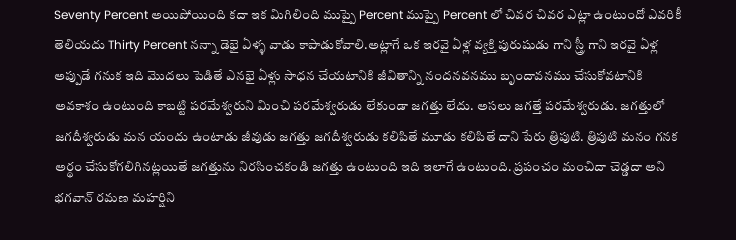Seventy Percent అయిపోయింది కదా ఇక మిగిలింది ముప్పై Percent ముప్పై Percent లో చివర చివర ఎట్లా ఉంటుందో ఎవరికీ తెలియదు Thirty Percent నన్నా డెభై ఏళ్ళ వాడు కాపాడుకోవాలి.అట్లాగే ఒక ఇరవై ఏళ్ల వ్యక్తి పురుషుడు గాని స్త్రీ గాని ఇరవై ఏళ్ల అప్పుడే గనుక ఇది మొదలు పెడితే ఎనభై ఏళ్లు సాధన చేయటానికి జీవితాన్ని నందనవనము బృందావనము చేసుకోవటానికి అవకాశం ఉంటుంది కాబట్టి పరమేశ్వరుని మించి పరమేశ్వరుడు లేకుండా జగత్తు లేదు. అసలు జగత్తే పరమేశ్వరుడు. జగత్తులో జగదీశ్వరుడు మన యందు ఉంటాడు జీవుడు జగత్తు జగదీశ్వరుడు కలిపితే మూడు కలిపితే దాని పేరు త్రిపుటి. త్రిపుటి మనం గనక అర్థం చేసుకోగలిగినట్లయితే జగత్తును నిరసించకండి జగత్తు ఉంటుంది ఇది ఇలాగే ఉంటుంది. ప్రపంచం మంచిదా చెడ్డదా అని భగవాన్ రమణ మహర్షిని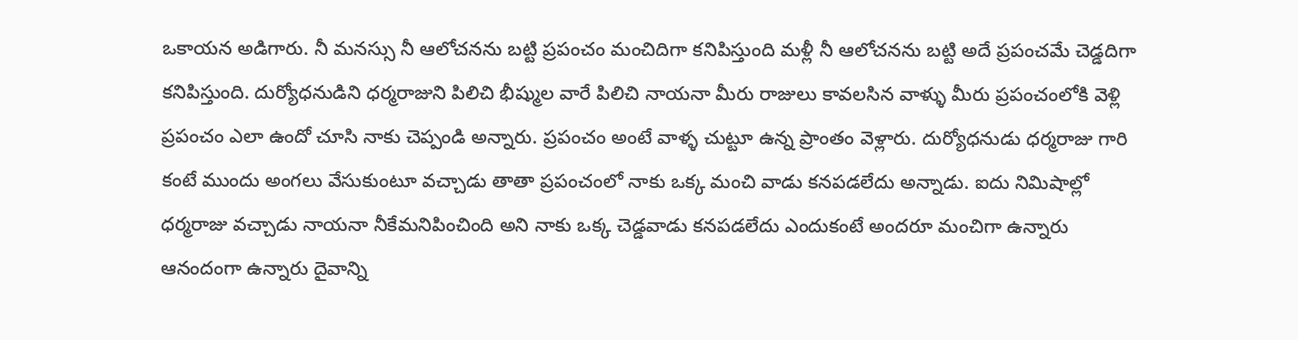ఒకాయన అడిగారు. నీ మనస్సు నీ ఆలోచనను బట్టి ప్రపంచం మంచిదిగా కనిపిస్తుంది మళ్లీ నీ ఆలోచనను బట్టి అదే ప్రపంచమే చెడ్డదిగా కనిపిస్తుంది. దుర్యోధనుడిని ధర్మరాజుని పిలిచి భీష్ముల వారే పిలిచి నాయనా మీరు రాజులు కావలసిన వాళ్ళు మీరు ప్రపంచంలోకి వెళ్లి ప్రపంచం ఎలా ఉందో చూసి నాకు చెప్పండి అన్నారు. ప్రపంచం అంటే వాళ్ళ చుట్టూ ఉన్న ప్రాంతం వెళ్లారు. దుర్యోధనుడు ధర్మరాజు గారి కంటే ముందు అంగలు వేసుకుంటూ వచ్చాడు తాతా ప్రపంచంలో నాకు ఒక్క మంచి వాడు కనపడలేదు అన్నాడు. ఐదు నిమిషాల్లో ధర్మరాజు వచ్చాడు నాయనా నీకేమనిపించింది అని నాకు ఒక్క చెడ్డవాడు కనపడలేదు ఎందుకంటే అందరూ మంచిగా ఉన్నారు ఆనందంగా ఉన్నారు దైవాన్ని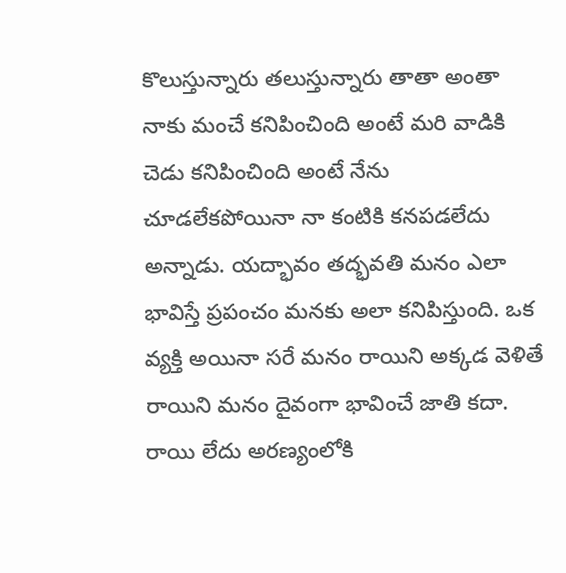కొలుస్తున్నారు తలుస్తున్నారు తాతా అంతా నాకు మంచే కనిపించింది అంటే మరి వాడికి చెడు కనిపించింది అంటే నేను చూడలేకపోయినా నా కంటికి కనపడలేదు అన్నాడు. యద్భావం తద్భవతి మనం ఎలా భావిస్తే ప్రపంచం మనకు అలా కనిపిస్తుంది. ఒక వ్యక్తి అయినా సరే మనం రాయిని అక్కడ వెళితే రాయిని మనం దైవంగా భావించే జాతి కదా. రాయి లేదు అరణ్యంలోకి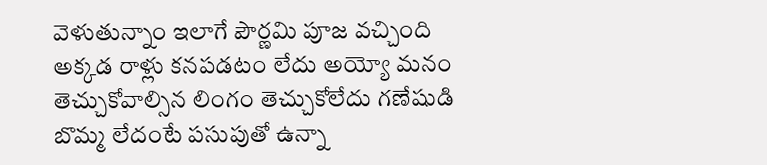వెళుతున్నాం ఇలాగే పౌర్ణమి పూజ వచ్చింది అక్కడ రాళ్లు కనపడటం లేదు అయ్యో మనం తెచ్చుకోవాల్సిన లింగం తెచ్చుకోలేదు గణేషుడి బొమ్మ లేదంటే పసుపుతో ఉన్నా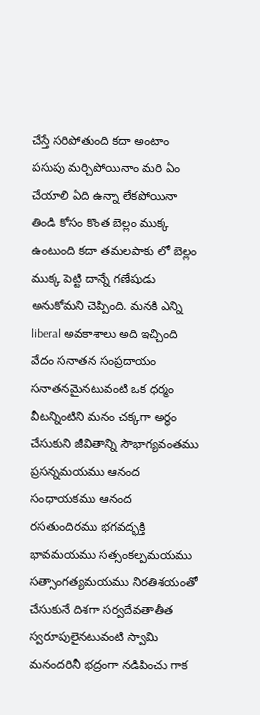చేస్తే సరిపోతుంది కదా అంటాం పసుపు మర్చిపోయినాం మరి ఏం చేయాలి ఏది ఉన్నా లేకపోయినా తిండి కోసం కొంత బెల్లం ముక్క ఉంటుంది కదా తమలపాకు లో బెల్లం ముక్క పెట్టి దాన్నే గణేషుడు అనుకోమని చెప్పింది. మనకి ఎన్ని liberal అవకాశాలు అది ఇచ్చింది వేదం సనాతన సంప్రదాయం సనాతనమైనటువంటి ఒక ధర్మం వీటన్నింటిని మనం చక్కగా అర్థం చేసుకుని జీవితాన్ని సౌభాగ్యవంతము ప్రసన్నమయము ఆనంద సంధాయకము ఆనంద రసతుందిరము భగవద్భక్తి భావమయము సత్సంకల్పమయము సత్సాంగత్యమయము నిరతిశయంతో చేసుకునే దిశగా సర్వదేవతాతీత స్వరూపులైనటువంటి స్వామి మనందరినీ భద్రంగా నడిపించు గాక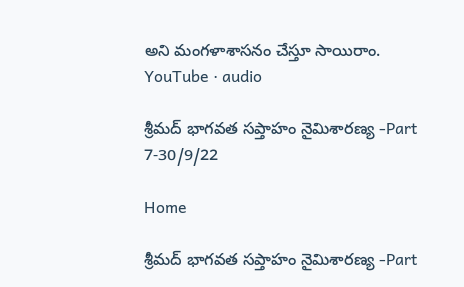అని మంగళాశాసనం చేస్తూ సాయిరాం.
YouTube · audio

శ్రీమద్ భాగవత సప్తాహం నైమిశారణ్య -Part 7-30/9/22

Home

శ్రీమద్ భాగవత సప్తాహం నైమిశారణ్య -Part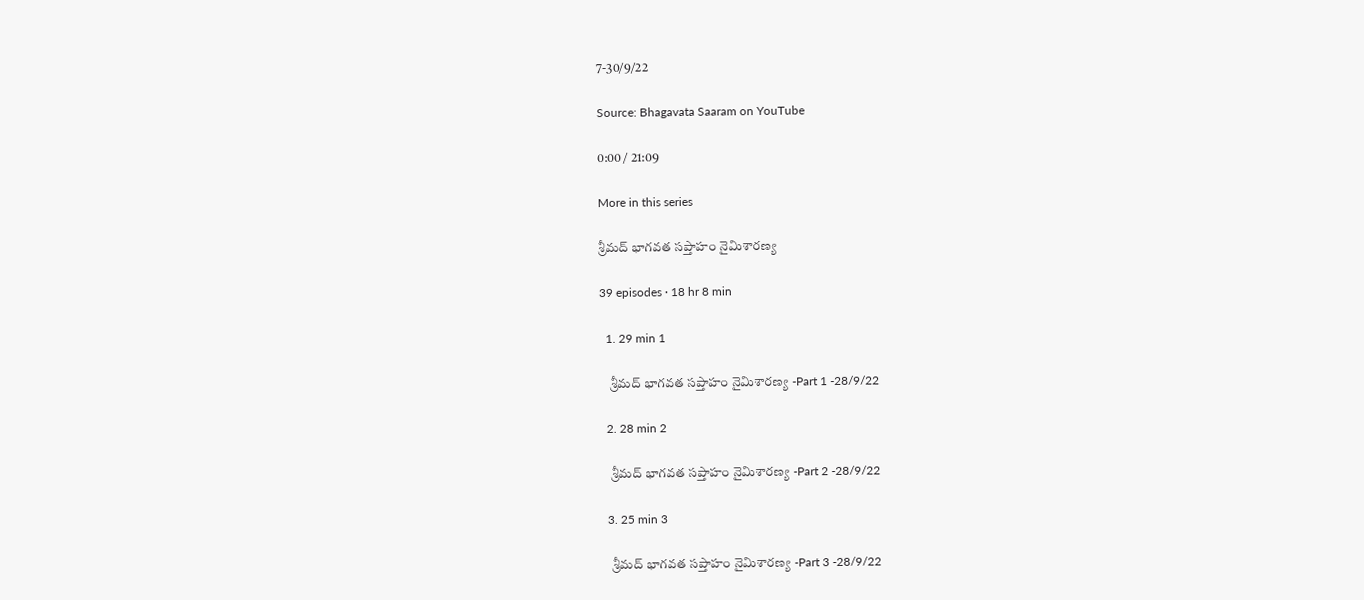7-30/9/22

Source: Bhagavata Saaram on YouTube

0:00 / 21:09

More in this series

శ్రీమద్ భాగవత సప్తాహం నైమిశారణ్య

39 episodes · 18 hr 8 min

  1. 29 min 1

    శ్రీమద్ భాగవత సప్తాహం నైమిశారణ్య -Part 1 -28/9/22

  2. 28 min 2

    శ్రీమద్ భాగవత సప్తాహం నైమిశారణ్య -Part 2 -28/9/22

  3. 25 min 3

    శ్రీమద్ భాగవత సప్తాహం నైమిశారణ్య -Part 3 -28/9/22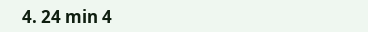4. 24 min 4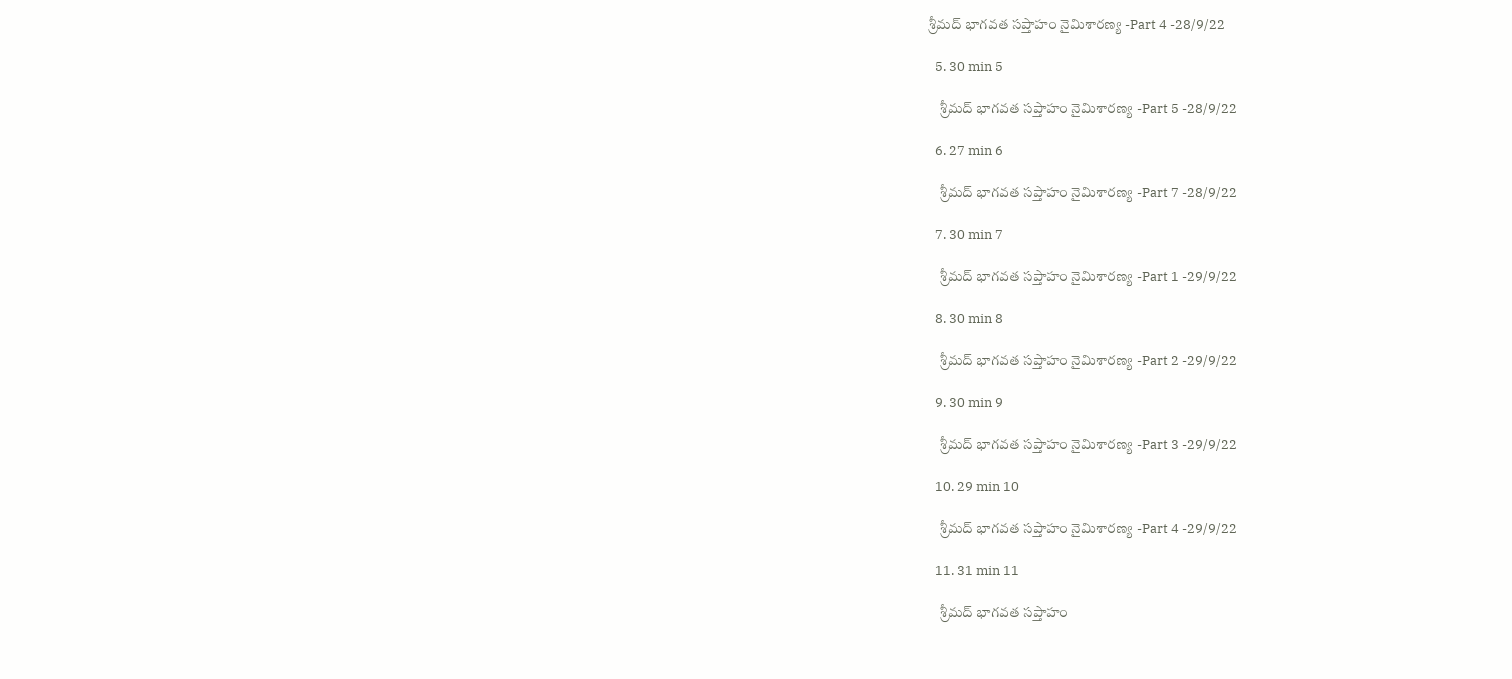శ్రీమద్ భాగవత సప్తాహం నైమిశారణ్య -Part 4 -28/9/22

  5. 30 min 5

    శ్రీమద్ భాగవత సప్తాహం నైమిశారణ్య -Part 5 -28/9/22

  6. 27 min 6

    శ్రీమద్ భాగవత సప్తాహం నైమిశారణ్య -Part 7 -28/9/22

  7. 30 min 7

    శ్రీమద్ భాగవత సప్తాహం నైమిశారణ్య -Part 1 -29/9/22

  8. 30 min 8

    శ్రీమద్ భాగవత సప్తాహం నైమిశారణ్య -Part 2 -29/9/22

  9. 30 min 9

    శ్రీమద్ భాగవత సప్తాహం నైమిశారణ్య -Part 3 -29/9/22

  10. 29 min 10

    శ్రీమద్ భాగవత సప్తాహం నైమిశారణ్య -Part 4 -29/9/22

  11. 31 min 11

    శ్రీమద్ భాగవత సప్తాహం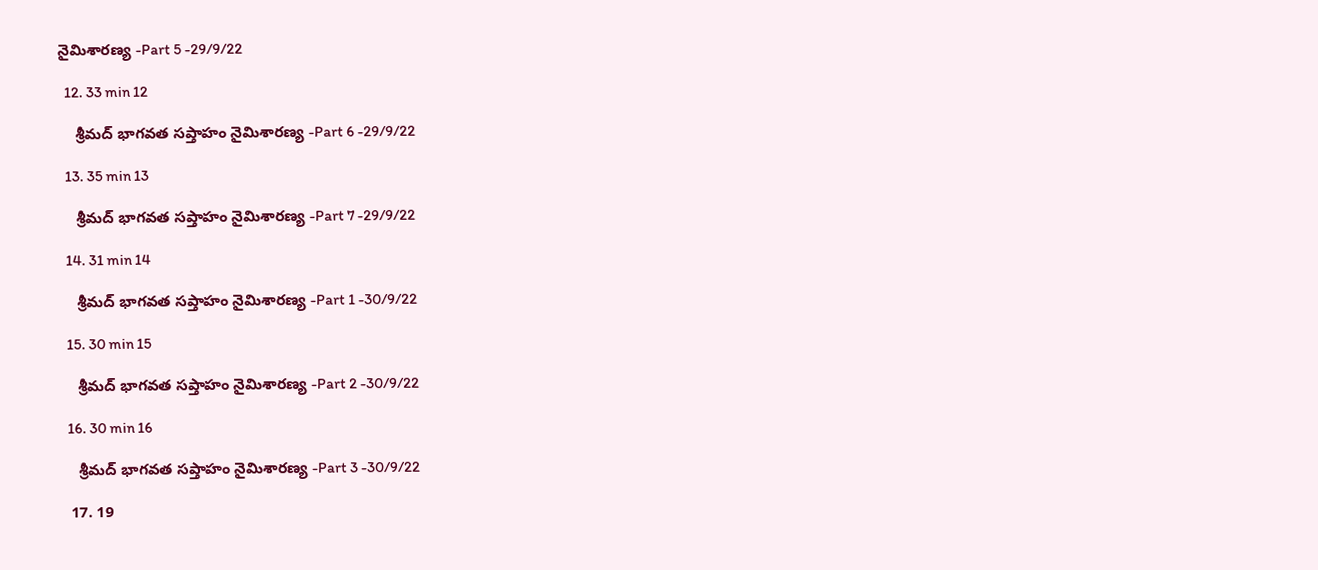నైమిశారణ్య -Part 5 -29/9/22

  12. 33 min 12

    శ్రీమద్ భాగవత సప్తాహం నైమిశారణ్య -Part 6 -29/9/22

  13. 35 min 13

    శ్రీమద్ భాగవత సప్తాహం నైమిశారణ్య -Part 7 -29/9/22

  14. 31 min 14

    శ్రీమద్ భాగవత సప్తాహం నైమిశారణ్య -Part 1 -30/9/22

  15. 30 min 15

    శ్రీమద్ భాగవత సప్తాహం నైమిశారణ్య -Part 2 -30/9/22

  16. 30 min 16

    శ్రీమద్ భాగవత సప్తాహం నైమిశారణ్య -Part 3 -30/9/22

  17. 19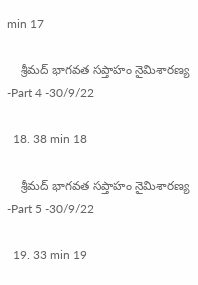min 17

    శ్రీమద్ భాగవత సప్తాహం నైమిశారణ్య -Part 4 -30/9/22

  18. 38 min 18

    శ్రీమద్ భాగవత సప్తాహం నైమిశారణ్య -Part 5 -30/9/22

  19. 33 min 19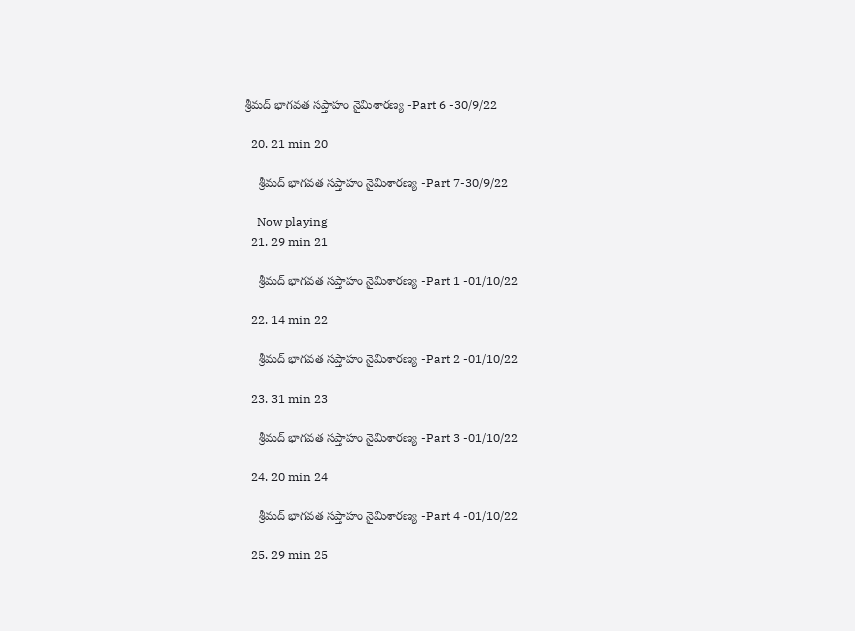శ్రీమద్ భాగవత సప్తాహం నైమిశారణ్య -Part 6 -30/9/22

  20. 21 min 20

    శ్రీమద్ భాగవత సప్తాహం నైమిశారణ్య -Part 7-30/9/22

    Now playing
  21. 29 min 21

    శ్రీమద్ భాగవత సప్తాహం నైమిశారణ్య -Part 1 -01/10/22

  22. 14 min 22

    శ్రీమద్ భాగవత సప్తాహం నైమిశారణ్య -Part 2 -01/10/22

  23. 31 min 23

    శ్రీమద్ భాగవత సప్తాహం నైమిశారణ్య -Part 3 -01/10/22

  24. 20 min 24

    శ్రీమద్ భాగవత సప్తాహం నైమిశారణ్య -Part 4 -01/10/22

  25. 29 min 25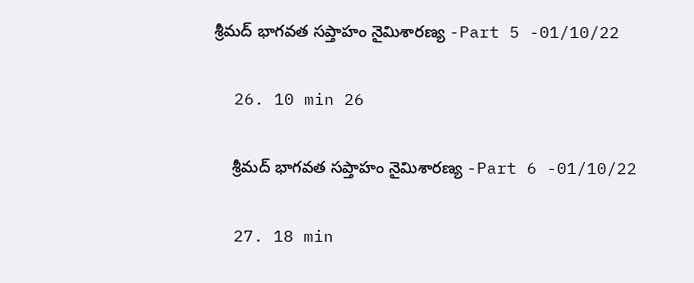శ్రీమద్ భాగవత సప్తాహం నైమిశారణ్య -Part 5 -01/10/22

  26. 10 min 26

    శ్రీమద్ భాగవత సప్తాహం నైమిశారణ్య -Part 6 -01/10/22

  27. 18 min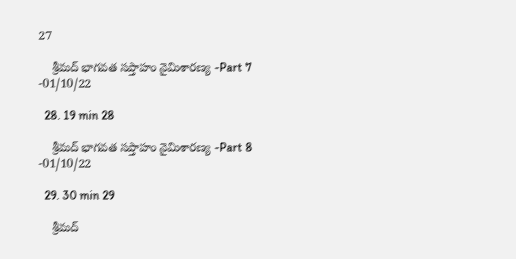27

    శ్రీమద్ భాగవత సప్తాహం నైమిశారణ్య -Part 7 -01/10/22

  28. 19 min 28

    శ్రీమద్ భాగవత సప్తాహం నైమిశారణ్య -Part 8 -01/10/22

  29. 30 min 29

    శ్రీమద్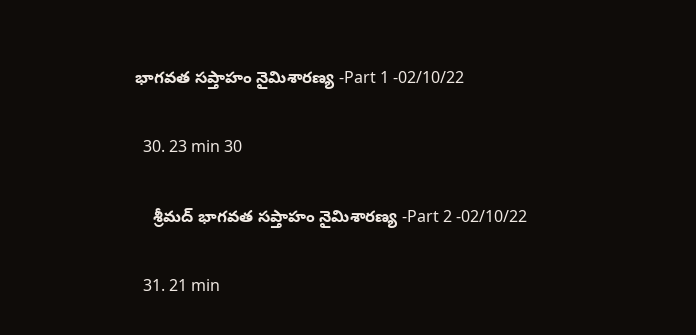భాగవత సప్తాహం నైమిశారణ్య -Part 1 -02/10/22

  30. 23 min 30

    శ్రీమద్ భాగవత సప్తాహం నైమిశారణ్య -Part 2 -02/10/22

  31. 21 min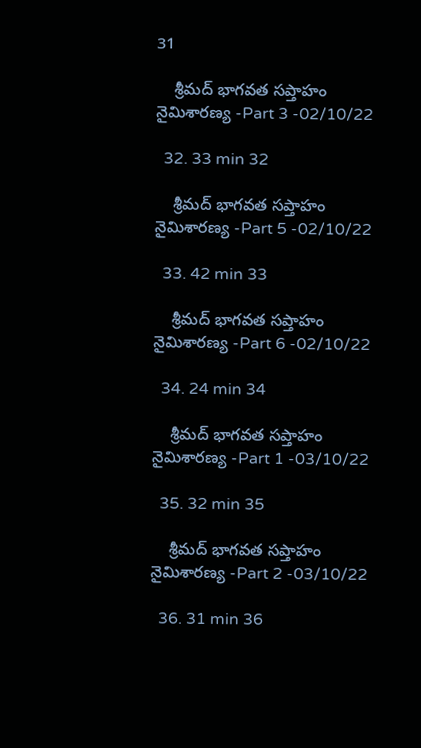31

    శ్రీమద్ భాగవత సప్తాహం నైమిశారణ్య -Part 3 -02/10/22

  32. 33 min 32

    శ్రీమద్ భాగవత సప్తాహం నైమిశారణ్య -Part 5 -02/10/22

  33. 42 min 33

    శ్రీమద్ భాగవత సప్తాహం నైమిశారణ్య -Part 6 -02/10/22

  34. 24 min 34

    శ్రీమద్ భాగవత సప్తాహం నైమిశారణ్య -Part 1 -03/10/22

  35. 32 min 35

    శ్రీమద్ భాగవత సప్తాహం నైమిశారణ్య -Part 2 -03/10/22

  36. 31 min 36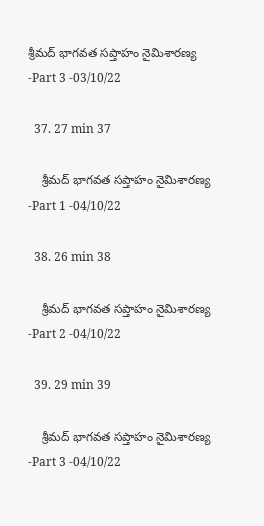శ్రీమద్ భాగవత సప్తాహం నైమిశారణ్య -Part 3 -03/10/22

  37. 27 min 37

    శ్రీమద్ భాగవత సప్తాహం నైమిశారణ్య -Part 1 -04/10/22

  38. 26 min 38

    శ్రీమద్ భాగవత సప్తాహం నైమిశారణ్య -Part 2 -04/10/22

  39. 29 min 39

    శ్రీమద్ భాగవత సప్తాహం నైమిశారణ్య -Part 3 -04/10/22